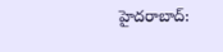హైదరాబాద్: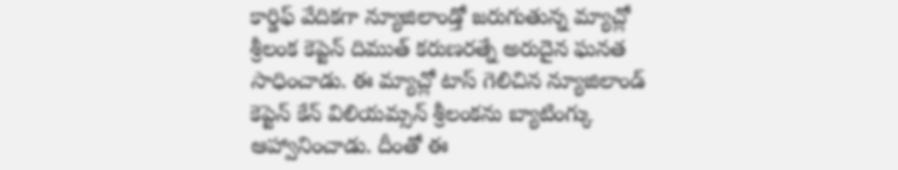కార్డిఫ్ వేదికగా న్యూజిలాండ్తో జరుగుతున్న మ్యాచ్లో శ్రీలంక కెప్టెన్ దిముత్ కరుణరత్నే అరుదైన ఘనత సాధించాడు. ఈ మ్యాచ్లో టాస్ గెలిచిన న్యూజిలాండ్ కెప్టెన్ కేన్ విలియమ్సన్ శ్రీలంకను బ్యాటింగ్కు ఆహ్వానించాడు. దీంతో ఈ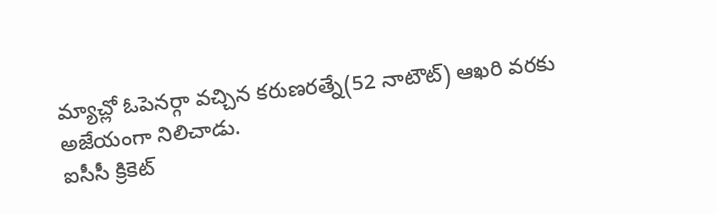మ్యాచ్లో ఓపెనర్గా వచ్చిన కరుణరత్నే(52 నాటౌట్) ఆఖరి వరకు అజేయంగా నిలిచాడు.
ఐసీసీ క్రికెట్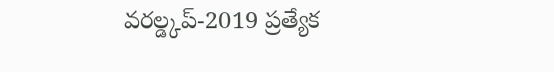వరల్డ్కప్-2019 ప్రత్యేక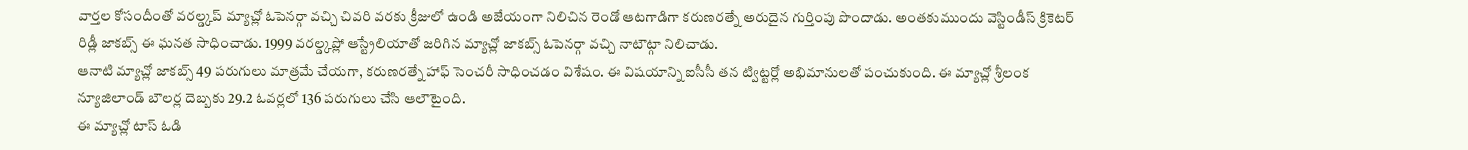వార్తల కోసందీంతో వరల్డ్కప్ మ్యాచ్లో ఓపెనర్గా వచ్చి చివరి వరకు క్రీజులో ఉండి అజేయంగా నిలిచిన రెండో ఆటగాడిగా కరుణరత్నే అరుదైన గుర్తింపు పొందాడు. అంతకుముందు వెస్టిండీస్ క్రికెటర్ రిడ్లీ జాకబ్స్ ఈ ఘనత సాధించాడు. 1999 వరల్డ్కప్లో ఆస్ట్రేలియాతో జరిగిన మ్యాచ్లో జాకబ్స్ ఓపెనర్గా వచ్చి నాటౌట్గా నిలిచాడు.
ఆనాటి మ్యాచ్లో జాకబ్స్ 49 పరుగులు మాత్రమే చేయగా, కరుణరత్నే హాఫ్ సెంచరీ సాధించడం విశేషం. ఈ విషయాన్ని ఐసీసీ తన ట్విట్టర్లో అభిమానులతో పంచుకుంది. ఈ మ్యాచ్లో శ్రీలంక న్యూజిలాండ్ బౌలర్ల దెబ్బకు 29.2 ఓవర్లలో 136 పరుగులు చేసి ఆలౌటైంది.
ఈ మ్యాచ్లో టాస్ ఓడి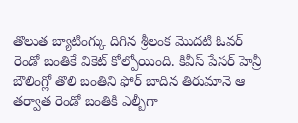తొలుత బ్యాటింగ్కు దిగిన శ్రీలంక మొదటి ఓవర్ రెండో బంతికే వికెట్ కోల్పోయింది. కివీస్ పేసర్ హెన్రీ బౌలింగ్లో తొలి బంతిని ఫోర్ బాదిన తిరుమానె ఆ తర్వాత రెండో బంతికి ఎల్బీగా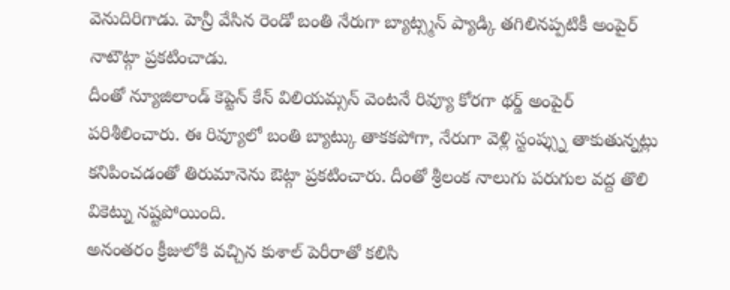వెనుదిరిగాడు. హెన్రీ వేసిన రెండో బంతి నేరుగా బ్యాట్స్మన్ ప్యాడ్కి తగిలినప్పటికీ అంపైర్ నాటౌట్గా ప్రకటించాడు.
దీంతో న్యూజిలాండ్ కెప్టెన్ కేన్ విలియమ్సన్ వెంటనే రివ్యూ కోరగా థర్డ్ అంపైర్ పరిశీలించారు. ఈ రివ్యూలో బంతి బ్యాట్కు తాకకపోగా, నేరుగా వెళ్లి స్టంప్స్ను తాకుతున్నట్లు కనిపించడంతో తిరుమానెను ఔట్గా ప్రకటించారు. దీంతో శ్రీలంక నాలుగు పరుగుల వద్ద తొలి వికెట్ను నష్టపోయింది.
అనంతరం క్రీజులోకి వచ్చిన కుశాల్ పెరీరాతో కలిసి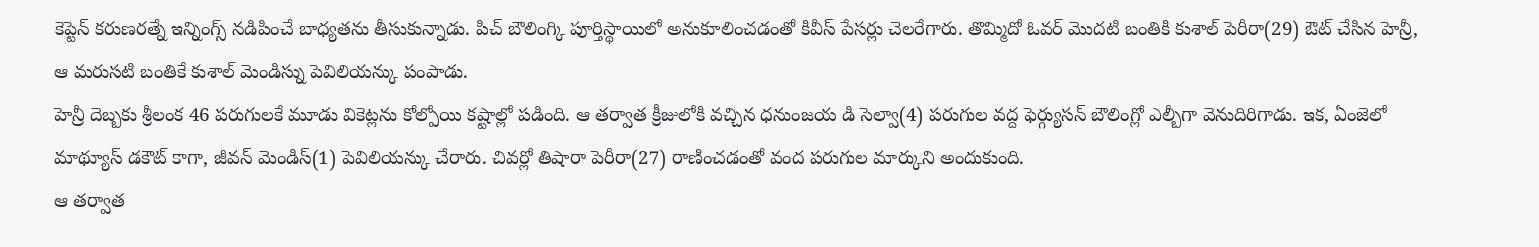కెప్టెన్ కరుణరత్నే ఇన్నింగ్స్ నడిపించే బాధ్యతను తీసుకున్నాడు. పిచ్ బౌలింగ్కి పూర్తిస్థాయిలో అనుకూలించడంతో కివీస్ పేసర్లు చెలరేగారు. తొమ్మిదో ఓవర్ మొదటి బంతికి కుశాల్ పెరీరా(29) ఔట్ చేసిన హెన్రీ, ఆ మరుసటి బంతికే కుశాల్ మెండిస్ను పెవిలియన్కు పంపాడు.
హెన్రీ దెబ్బకు శ్రీలంక 46 పరుగులకే మూడు వికెట్లను కోల్పోయి కష్టాల్లో పడింది. ఆ తర్వాత క్రీజులోకి వచ్చిన ధనుంజయ డి సెల్వా(4) పరుగుల వద్ద ఫెర్గ్యుసన్ బౌలింగ్లో ఎల్బీగా వెనుదిరిగాడు. ఇక, ఏంజెలో మాథ్యూస్ డకౌట్ కాగా, జీవన్ మెండిస్(1) పెవిలియన్కు చేరారు. చివర్లో తిషారా పెరీరా(27) రాణించడంతో వంద పరుగుల మార్కుని అందుకుంది.
ఆ తర్వాత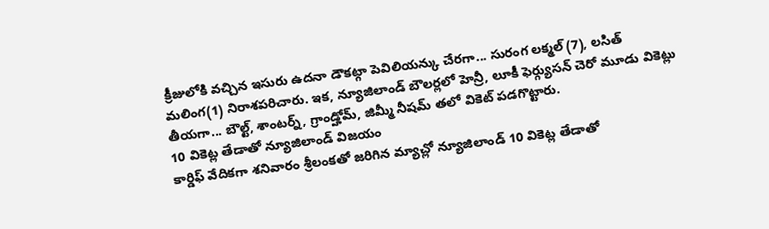క్రీజులోకి వచ్చిన ఇసురు ఉదనా డౌకట్గా పెవిలియన్కు చేరగా... సురంగ లక్మల్ (7), లసిత్ మలింగ(1) నిరాశపరిచారు. ఇక, న్యూజిలాండ్ బౌలర్లలో హెన్రీ, లూకీ ఫెర్గ్యుసన్ చెరో మూడు వికెట్లు తీయగా... బౌల్ట్, శాంటర్న్, గ్రాండ్హోమ్, జిమ్మీ నీషమ్ తలో వికెట్ పడగొట్టారు.
10 వికెట్ల తేడాతో న్యూజిలాండ్ విజయం
కార్డిఫ్ వేదికగా శనివారం శ్రీలంకతో జరిగిన మ్యాచ్లో న్యూజిలాండ్ 10 వికెట్ల తేడాతో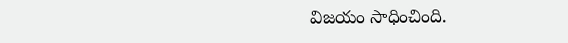విజయం సాధించింది.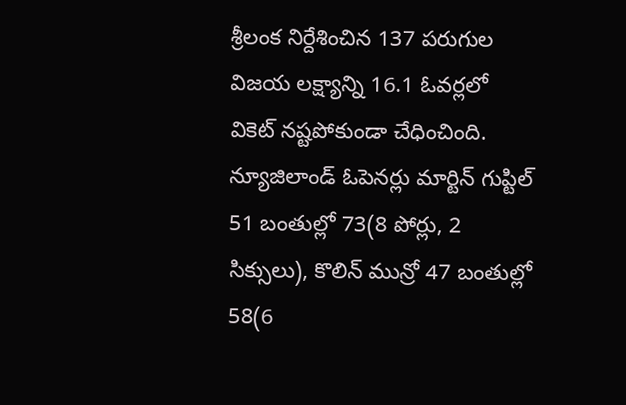శ్రీలంక నిర్దేశించిన 137 పరుగుల విజయ లక్ష్యాన్ని 16.1 ఓవర్లలో వికెట్ నష్టపోకుండా చేధించింది. న్యూజిలాండ్ ఓపెనర్లు మార్టిన్ గుప్టిల్ 51 బంతుల్లో 73(8 పోర్లు, 2 సిక్సులు), కొలిన్ మున్రో 47 బంతుల్లో 58(6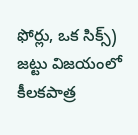ఫోర్లు, ఒక సిక్స్) జట్టు విజయంలో కీలకపాత్ర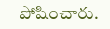పోషించారు.